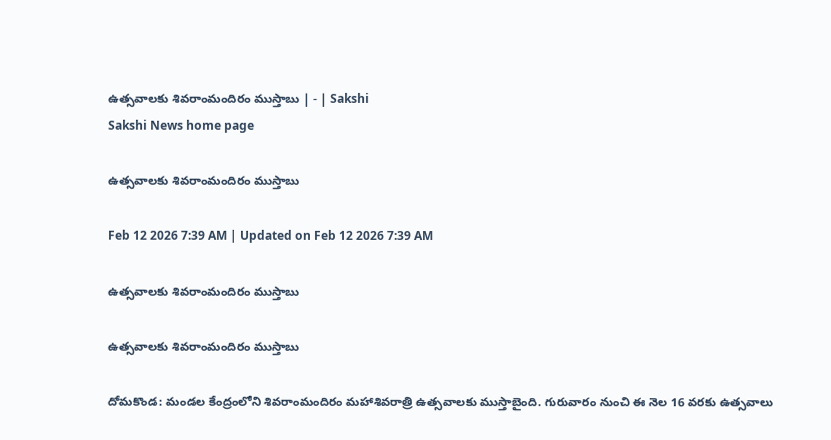ఉత్సవాలకు శివరాంమందిరం ముస్తాబు | - | Sakshi
Sakshi News home page

ఉత్సవాలకు శివరాంమందిరం ముస్తాబు

Feb 12 2026 7:39 AM | Updated on Feb 12 2026 7:39 AM

ఉత్సవాలకు శివరాంమందిరం ముస్తాబు

ఉత్సవాలకు శివరాంమందిరం ముస్తాబు

దోమకొండ: మండల కేంద్రంలోని శివరాంమందిరం మహాశివరాత్రి ఉత్సవాలకు ముస్తాబైంది. గురువారం నుంచి ఈ నెల 16 వరకు ఉత్సవాలు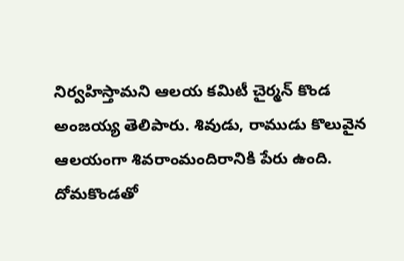నిర్వహిస్తామని ఆలయ కమిటీ చైర్మన్‌ కొండ అంజయ్య తెలిపారు. శివుడు, రాముడు కొలువైన ఆలయంగా శివరాంమందిరానికి పేరు ఉంది. దోమకొండతో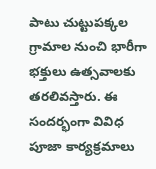పాటు చుట్టుపక్కల గ్రామాల నుంచి భారీగా భక్తులు ఉత్సవాలకు తరలివస్తారు. ఈ సందర్భంగా వివిధ పూజా కార్యక్రమాలు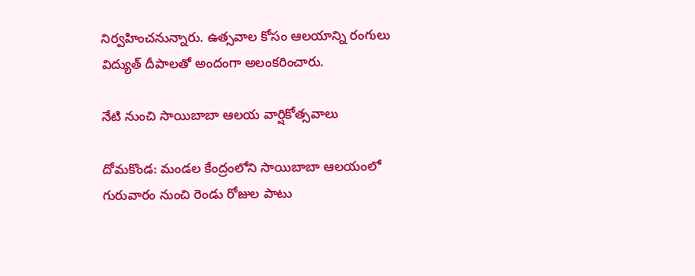నిర్వహించనున్నారు. ఉత్సవాల కోసం ఆలయాన్ని రంగులు విద్యుత్‌ దీపాలతో అందంగా అలంకరించారు.

నేటి నుంచి సాయిబాబా ఆలయ వార్షికోత్సవాలు

దోమకొండ: మండల కేంద్రంలోని సాయిబాబా ఆలయంలో గురువారం నుంచి రెండు రోజుల పాటు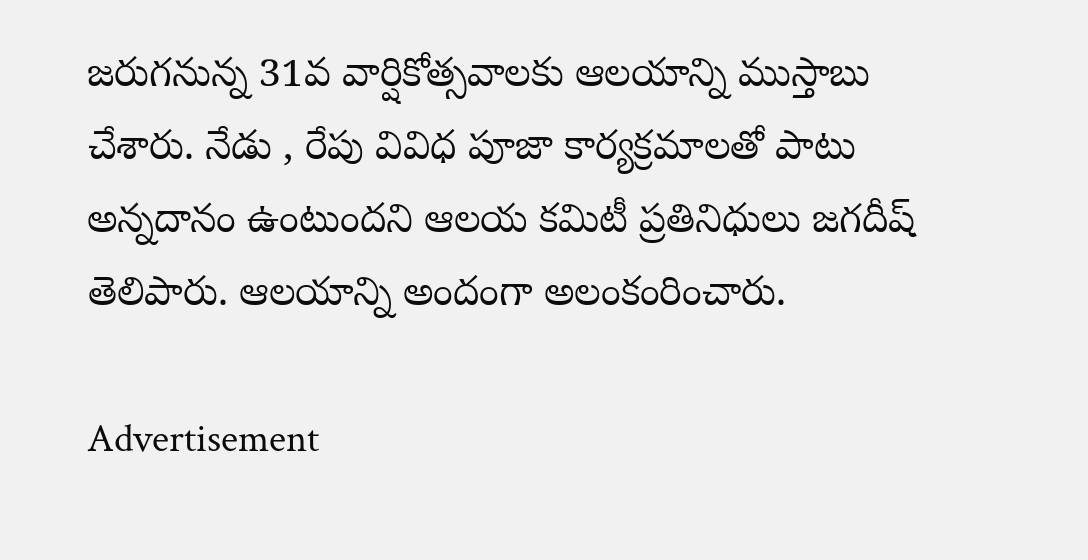జరుగనున్న 31వ వార్షికోత్సవాలకు ఆలయాన్ని ముస్తాబు చేశారు. నేడు , రేపు వివిధ పూజా కార్యక్రమాలతో పాటు అన్నదానం ఉంటుందని ఆలయ కమిటీ ప్రతినిధులు జగదీష్‌ తెలిపారు. ఆలయాన్ని అందంగా అలంకంరించారు.

Advertisement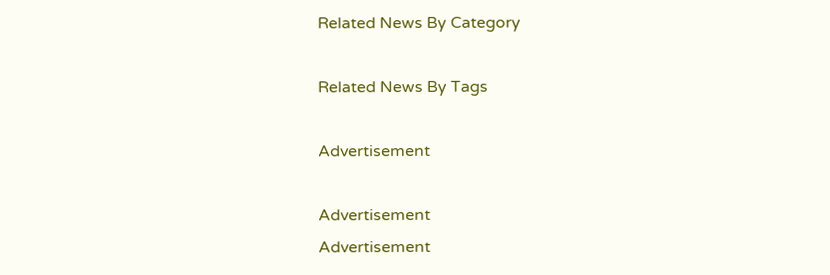Related News By Category

Related News By Tags

Advertisement

Advertisement
Advertisement